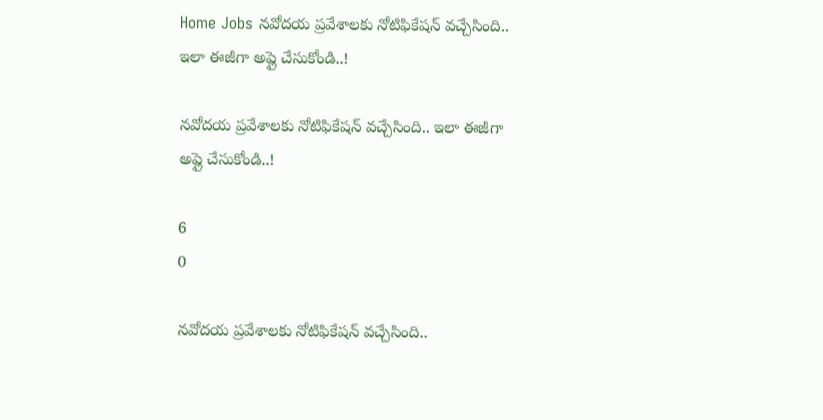Home Jobs నవోదయ ప్రవేశాలకు నోటిఫికేషన్ వచ్చేసింది.. ఇలా ఈజీగా అప్లై చేసుకోండి..!

నవోదయ ప్రవేశాలకు నోటిఫికేషన్ వచ్చేసింది.. ఇలా ఈజీగా అప్లై చేసుకోండి..!

6
0

నవోదయ ప్రవేశాలకు నోటిఫికేషన్ వచ్చేసింది..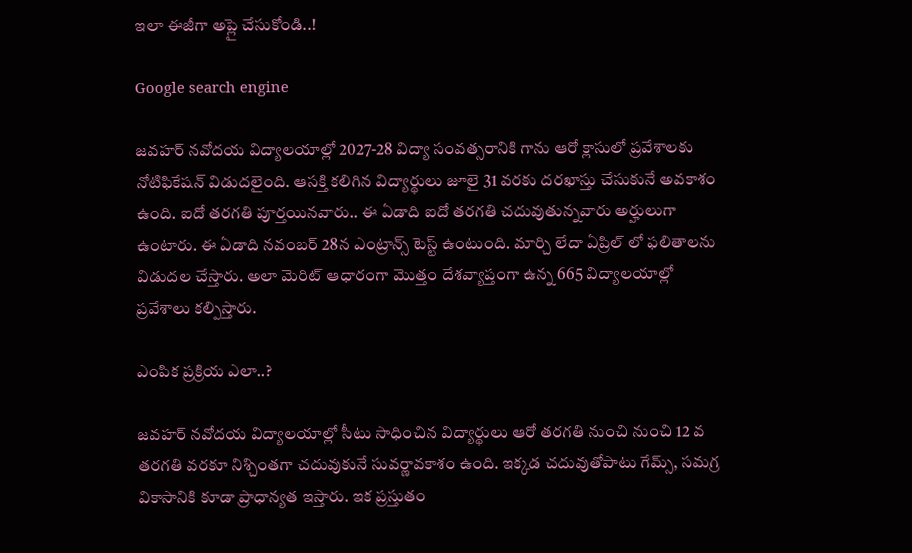ఇలా ఈజీగా అప్లై చేసుకోండి..!

Google search engine

జవహర్ నవోదయ విద్యాలయాల్లో 2027-28 విద్యా సంవత్సరానికి గాను ఆరో క్లాసులో ప్రవేశాలకు నోటిఫికేషన్ విడుదలైంది. ఆసక్తి కలిగిన విద్యార్థులు జూలై 31 వరకు దరఖాస్తు చేసుకునే అవకాశం ఉంది. ఐదో తరగతి పూర్తయినవారు.. ఈ ఏడాది ఐదో తరగతి చదువుతున్నవారు అర్హులుగా ఉంటారు. ఈ ఏడాది నవంబర్ 28న ఎంట్రాన్స్ టెస్ట్ ఉంటుంది. మార్చి లేదా ఏప్రిల్‌ లో ఫలితాలను విడుదల చేస్తారు. అలా మెరిట్ ఆధారంగా మొత్తం దేశవ్యాప్తంగా ఉన్న 665 విద్యాలయాల్లో ప్రవేశాలు కల్పిస్తారు.

ఎంపిక ప్రక్రియ ఎలా..?

జవహర్ నవోదయ విద్యాలయాల్లో సీటు సాధించిన విద్యార్థులు ఆరో తరగతి నుంచి నుంచి 12 వ తరగతి వరకూ నిశ్చింతగా చదువుకునే సువర్ణావకాశం ఉంది. ఇక్కడ చదువుతోపాటు గేమ్స్, సమగ్ర వికాసానికి కూడా ప్రాధాన్యత ఇస్తారు. ఇక ప్రస్తుతం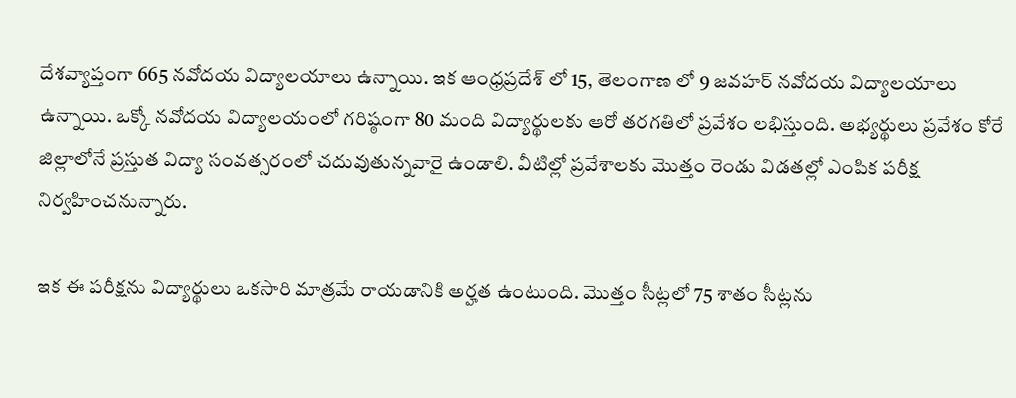దేశవ్యాప్తంగా 665 నవోదయ విద్యాలయాలు ఉన్నాయి. ఇక ఆంధ్రప్రదేశ్‌ లో 15, తెలంగాణ లో 9 జవహర్ నవోదయ విద్యాలయాలు ఉన్నాయి. ఒక్కో నవోదయ విద్యాలయంలో గరిష్ఠంగా 80 మంది విద్యార్థులకు ఆరో తరగతిలో ప్రవేశం లభిస్తుంది. అభ్యర్థులు ప్రవేశం కోరే జిల్లాలోనే ప్రస్తుత విద్యా సంవత్సరంలో చదువుతున్నవారై ఉండాలి. వీటిల్లో ప్రవేశాలకు మొత్తం రెండు విడతల్లో ఎంపిక పరీక్ష నిర్వహించనున్నారు.

ఇక ఈ పరీక్షను విద్యార్థులు ఒకసారి మాత్రమే రాయడానికి అర్హత ఉంటుంది. మొత్తం సీట్లలో 75 శాతం సీట్లను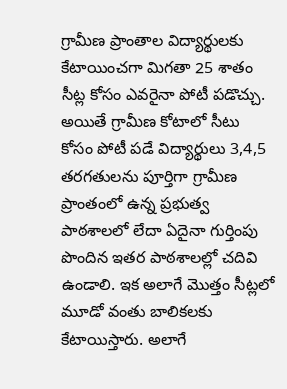గ్రామీణ ప్రాంతాల విద్యార్థులకు కేటాయించగా మిగతా 25 శాతం సీట్ల కోసం ఎవరైనా పోటీ పడొచ్చు. అయితే గ్రామీణ కోటాలో సీటు కోసం పోటీ పడే విద్యార్థులు 3,4,5 తరగతులను పూర్తిగా గ్రామీణ ప్రాంతంలో ఉన్న ప్రభుత్వ పాఠశాలలో లేదా ఏదైనా గుర్తింపు పొందిన ఇతర పాఠశాలల్లో చదివి ఉండాలి. ఇక అలాగే మొత్తం సీట్లలో మూడో వంతు బాలికలకు కేటాయిస్తారు. అలాగే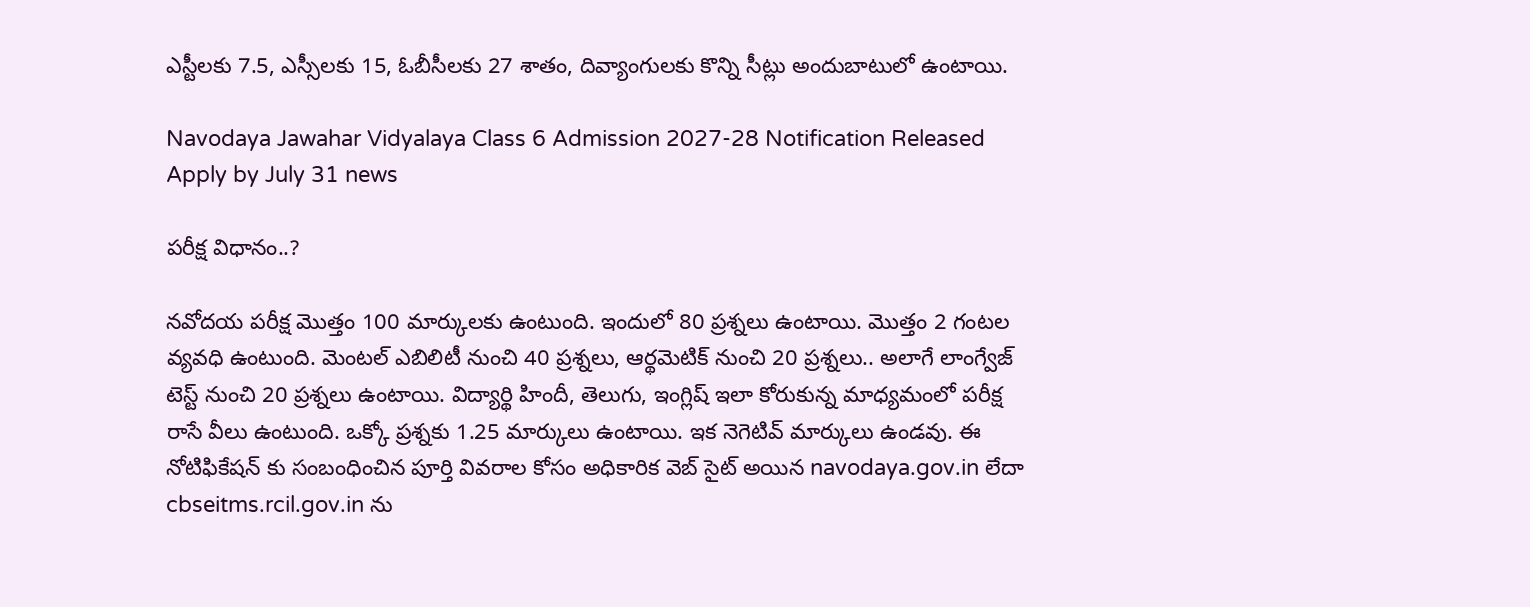ఎస్టీలకు 7.5, ఎస్సీలకు 15, ఓబీసీలకు 27 శాతం, దివ్యాంగులకు కొన్ని సీట్లు అందుబాటులో ఉంటాయి.

Navodaya Jawahar Vidyalaya Class 6 Admission 2027-28 Notification Released Apply by July 31 news

పరీక్ష విధానం..?

నవోదయ పరీక్ష మొత్తం 100 మార్కులకు ఉంటుంది. ఇందులో 80 ప్రశ్నలు ఉంటాయి. మొత్తం 2 గంటల వ్యవధి ఉంటుంది. మెంటల్ ఎబిలిటీ నుంచి 40 ప్రశ్నలు, ఆర్థమెటిక్ నుంచి 20 ప్రశ్నలు.. అలాగే లాంగ్వేజ్ టెస్ట్ నుంచి 20 ప్రశ్నలు ఉంటాయి. విద్యార్థి హిందీ, తెలుగు, ఇంగ్లిష్‌ ఇలా కోరుకున్న మాధ్యమంలో పరీక్ష రాసే వీలు ఉంటుంది. ఒక్కో ప్రశ్నకు 1.25 మార్కులు ఉంటాయి. ఇక నెగెటివ్‌ మార్కులు ఉండవు. ఈ నోటిఫికేషన్ కు సంబంధించిన పూర్తి వివరాల కోసం అధికారిక వెబ్‌ సైట్ అయిన navodaya.gov.in లేదా cbseitms.rcil.gov.in ను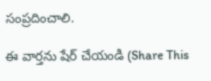సంప్రదించాలి.

ఈ వార్తను షేర్ చేయండి (Share This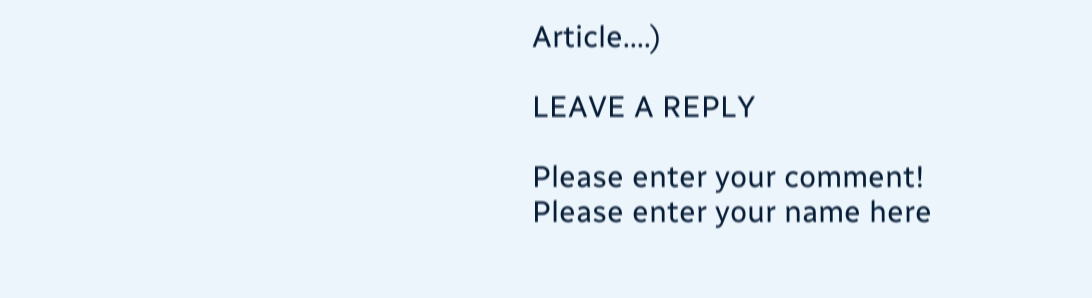Article....)

LEAVE A REPLY

Please enter your comment!
Please enter your name here